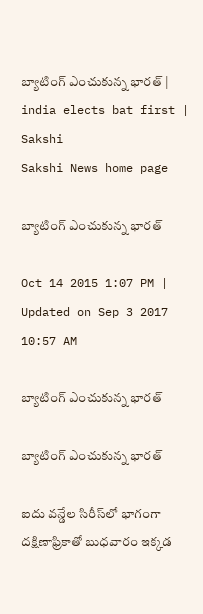బ్యాటింగ్ ఎంచుకున్న భారత్ | india elects bat first | Sakshi
Sakshi News home page

బ్యాటింగ్ ఎంచుకున్న భారత్

Oct 14 2015 1:07 PM | Updated on Sep 3 2017 10:57 AM

బ్యాటింగ్ ఎంచుకున్న భారత్

బ్యాటింగ్ ఎంచుకున్న భారత్

ఐదు వన్డేల సిరీస్‌లో భాగంగా దక్షిణాఫ్రికాతో బుధవారం ఇక్కడ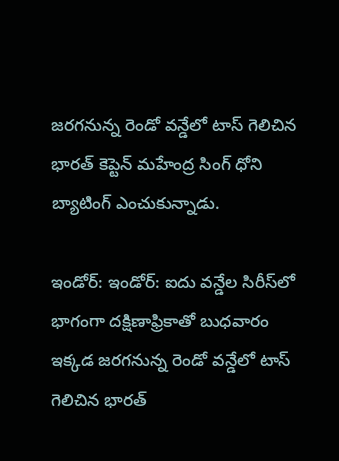జరగనున్న రెండో వన్డేలో టాస్ గెలిచిన భారత్ కెప్టెన్ మహేంద్ర సింగ్ ధోని బ్యాటింగ్ ఎంచుకున్నాడు.

ఇండోర్: ఇండోర్: ఐదు వన్డేల సిరీస్‌లో భాగంగా దక్షిణాఫ్రికాతో బుధవారం ఇక్కడ జరగనున్న రెండో వన్డేలో టాస్ గెలిచిన భారత్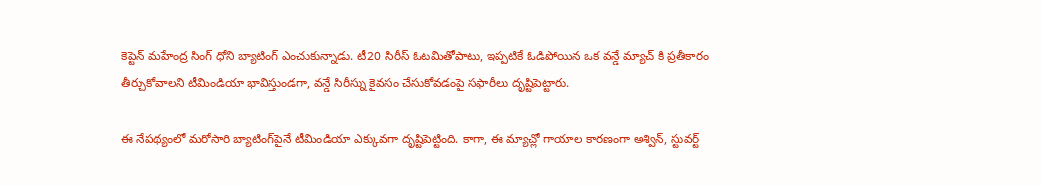కెప్టెన్ మహేంద్ర సింగ్ ధోని బ్యాటింగ్ ఎంచుకున్నాడు. టీ20 సిరీస్ ఓటమితోపాటు, ఇప్పటికే ఓడిపోయిన ఒక వన్డే మ్యాచ్ కి ప్రతీకారం తీర్చుకోవాలని టీమిండియా భావిస్తుండగా, వన్డే సిరీస్ను కైవసం చేసుకోవడంపై సఫారీలు దృష్టిపెట్టారు.

ఈ నేపథ్యంలో మరోసారి బ్యాటింగ్‌పైనే టీమిండియా ఎక్కువగా దృష్టిపెట్టింది. కాగా, ఈ మ్యాచ్లో గాయాల కారణంగా అశ్విన్, స్టువర్ట్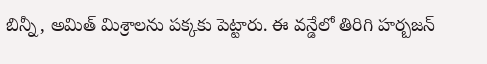బిన్నీ, అమిత్ మిశ్రాలను పక్కకు పెట్టారు. ఈ వన్డేలో తిరిగి హర్బజన్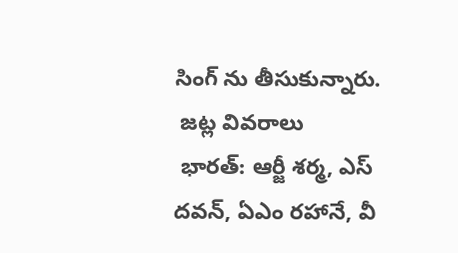సింగ్ ను తీసుకున్నారు.
 జట్ల వివరాలు
 భారత్: ఆర్జీ శర్మ, ఎస్ దవన్, ఏఎం రహానే, వీ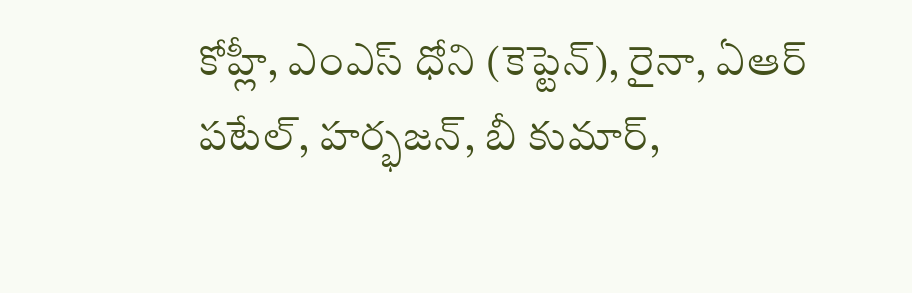కోహ్లీ, ఎంఎస్ ధోని (కెప్టెన్), రైనా, ఏఆర్ పటేల్, హర్భజన్, బీ కుమార్,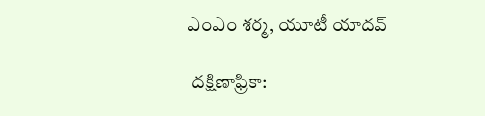ఎంఎం శర్మ, యూటీ యాదవ్

 దక్షిణాఫ్రికా: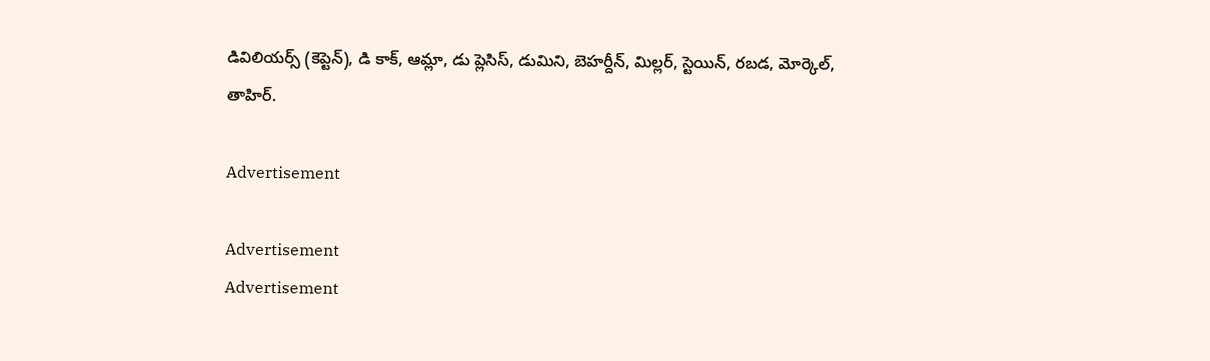డివిలియర్స్ (కెప్టెన్), డి కాక్, ఆమ్లా, డు ప్లెసిస్, డుమిని, బెహర్దీన్, మిల్లర్, స్టెయిన్, రబడ, మోర్కెల్, తాహిర్.

Advertisement

Advertisement
Advertisement